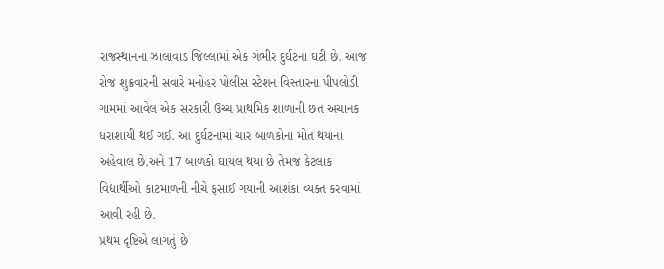રાજસ્થાનના ઝાલાવાડ જિલ્લામાં એક ગંભીર દુર્ઘટના ઘટી છે. આજ રોજ શુક્રવારની સવારે મનોહર પોલીસ સ્ટેશન વિસ્તારના પીપલોડી ગામમાં આવેલ એક સરકારી ઉચ્ચ પ્રાથમિક શાળાની છત અચાનક ધરાશાયી થઈ ગઈ. આ દુર્ઘટનામાં ચાર બાળકોના મોત થયાના અહેવાલ છે.અને 17 બાળકો ઘાયલ થયા છે તેમજ કેટલાક વિદ્યાર્થીઓ કાટમાળની નીચે ફસાઈ ગયાની આશંકા વ્યક્ત કરવામાં આવી રહી છે.
પ્રથમ દૃષ્ટિએ લાગતું છે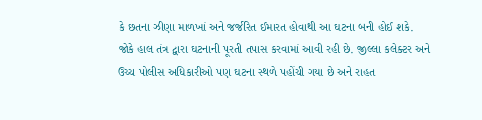કે છતના ઝીણા માળખાં અને જર્જરિત ઈમારત હોવાથી આ ઘટના બની હોઈ શકે. જોકે હાલ તંત્ર દ્વારા ઘટનાની પૂરતી તપાસ કરવામાં આવી રહી છે. જીલ્લા કલેક્ટર અને ઉચ્ચ પોલીસ અધિકારીઓ પણ ઘટના સ્થળે પહોંચી ગયા છે અને રાહત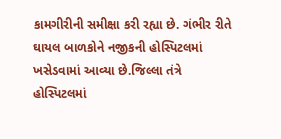કામગીરીની સમીક્ષા કરી રહ્યા છે. ગંભીર રીતે ઘાયલ બાળકોને નજીકની હોસ્પિટલમાં ખસેડવામાં આવ્યા છે.જિલ્લા તંત્રે હોસ્પિટલમાં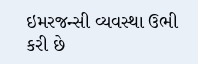ઇમરજન્સી વ્યવસ્થા ઉભી કરી છે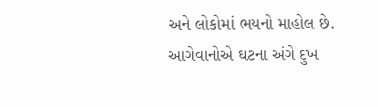અને લોકોમાં ભયનો માહોલ છે. આગેવાનોએ ઘટના અંગે દુખ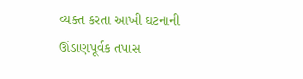વ્યક્ત કરતા આખી ઘટનાની ઊંડાણપૂર્વક તપાસ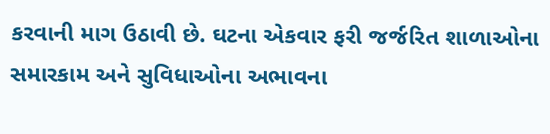કરવાની માગ ઉઠાવી છે. ઘટના એકવાર ફરી જર્જરિત શાળાઓના સમારકામ અને સુવિધાઓના અભાવના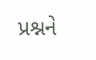પ્રશ્નને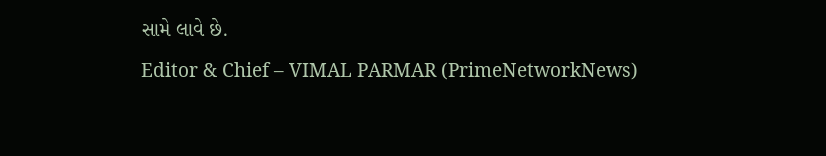સામે લાવે છે.
Editor & Chief – VIMAL PARMAR (PrimeNetworkNews)